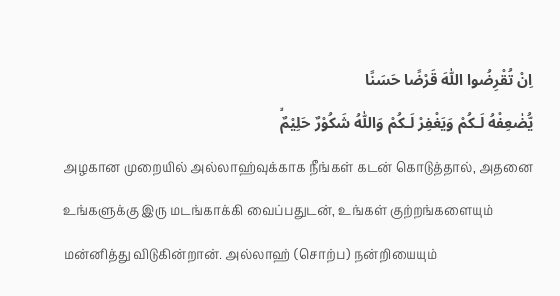اِنْ تُقْرِضُوا اللّٰهَ قَرْضًا حَسَنًا
يُّضٰعِفْهُ لَـكُمْ وَيَغْفِرْ لَـكُمْ وَاللّٰهُ شَكُوْرٌ حَلِيْمٌۙ
அழகான முறையில் அல்லாஹ்வுக்காக நீங்கள் கடன் கொடுத்தால், அதனை உங்களுக்கு இரு மடங்காக்கி வைப்பதுடன், உங்கள் குற்றங்களையும் மன்னித்து விடுகின்றான். அல்லாஹ் (சொற்ப) நன்றியையும்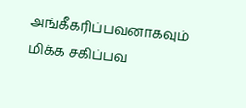அங்கீகரிப்பவனாகவும் மிக்க சகிப்பவ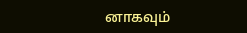னாகவும்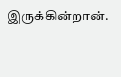இருக்கின்றான்.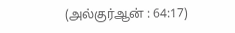(அல்குர்ஆன் : 64:17)